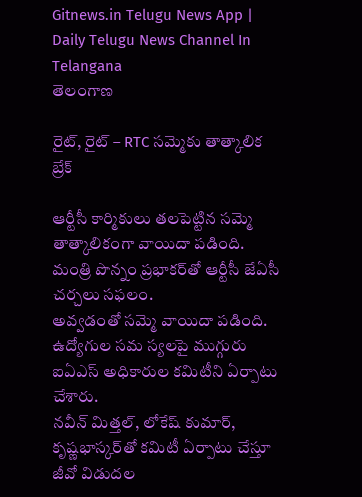Gitnews.in Telugu News App | Daily Telugu News Channel In Telangana
తెలంగాణ

రైట్, రైట్ – RTC సమ్మెకు తాత్కాలిక బ్రేక్

ఆర్టీసీ కార్మికులు తలపెట్టిన సమ్మె తాత్కాలికంగా వాయిదా పడింది. మంత్రి పొన్నం ప్రభాకర్‌తో ఆర్టీసీ జేఏసీ చర్చలు సఫలం.
అవ్వడంతో సమ్మె వాయిదా పడింది. ఉద్యోగుల సమ స్యలపై ముగ్గురు ఐఏఎస్ అధికారుల కమిటీని ఏర్పాటు చేశారు.
నవీన్ మిత్తల్, లోకేష్ కుమార్, కృష్ణభాస్కర్‌తో కమిటీ ఏర్పాటు చేస్తూ జీవో విడుదల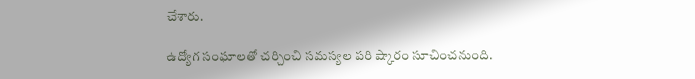చేశారు.

ఉద్యోగ సంఘాలతో చర్చించి సమస్యల పరి ష్కారం సూచించనుంది.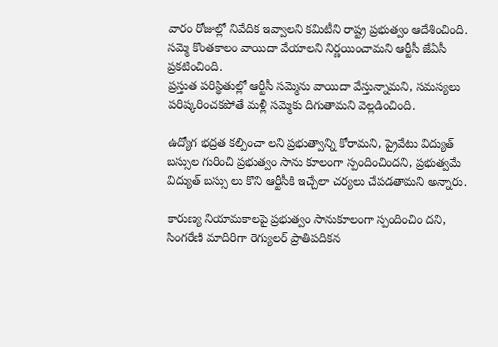వారం రోజుల్లో నివేదిక ఇవ్వాలని కమిటీని రాష్ట్ర ప్రభుత్వం ఆదేశించింది.
సమ్మె కొంతకాలం వాయిదా వేయాలని నిర్ణయించామని ఆర్టీసీ జేఏసీ ప్రకటించింది.
ప్రస్తుత పరిస్థితుల్లో ఆర్టీసీ సమ్మెను వాయిదా వేస్తున్నామని, సమస్యలు పరిష్కరించకపోతే మళ్లీ సమ్మెకు దిగుతామని వెల్లడించింది.

ఉద్యోగ భద్రత కల్పించా లని ప్రభుత్వాన్ని కోరామని, ప్రైవేటు విద్యుత్‌ బస్సుల గురించి ప్రభుత్వం సాను కూలంగా స్పందించిందని, ప్రభుత్వమే విద్యుత్‌ బస్సు లు కొని ఆర్టీసీకి ఇచ్చేలా చర్యలు చేపడతామని అన్నారు.

కారుణ్య నియామకాలపై ప్రభుత్వం సానుకూలంగా స్పందించిం దని, సింగరేణి మాదిరిగా రెగ్యులర్‌ ప్రాతిపదికన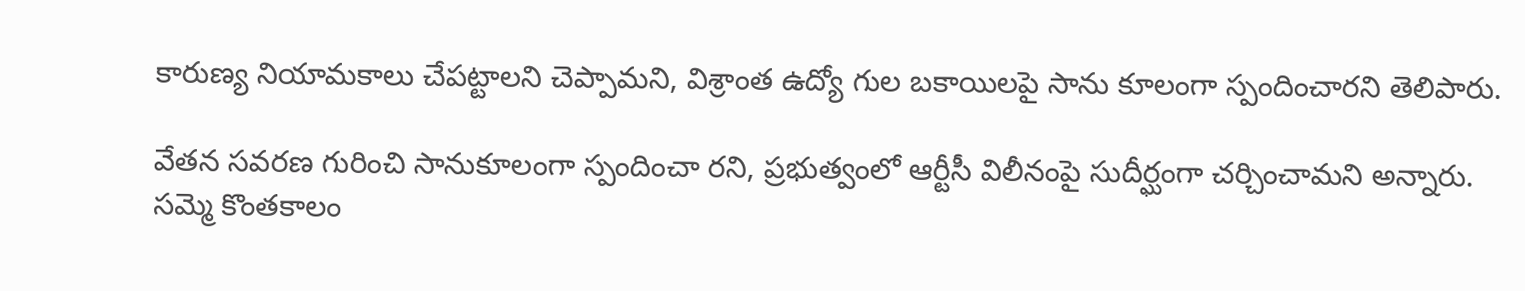కారుణ్య నియామకాలు చేపట్టాలని చెప్పామని, విశ్రాంత ఉద్యో గుల బకాయిలపై సాను కూలంగా స్పందించారని తెలిపారు.

వేతన సవరణ గురించి సానుకూలంగా స్పందించా రని, ప్రభుత్వంలో ఆర్టీసీ విలీనంపై సుదీర్ఘంగా చర్చించామని అన్నారు.
సమ్మె కొంతకాలం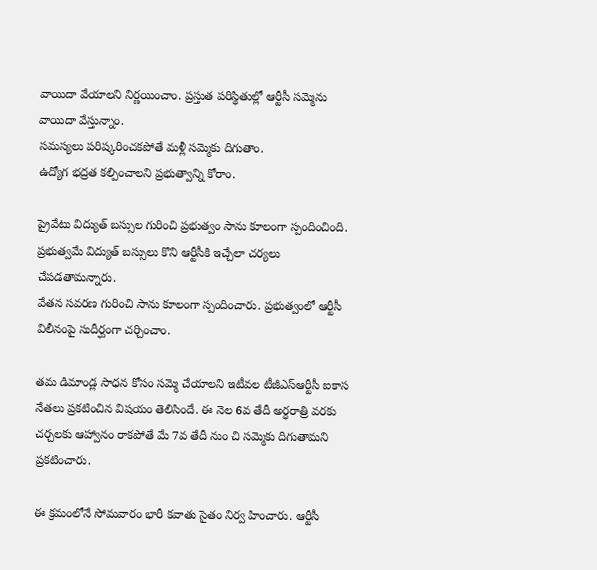వాయిదా వేయాలని నిర్ణయించాం. ప్రస్తుత పరిస్థితుల్లో ఆర్టీసీ సమ్మెను వాయిదా వేస్తున్నాం.
సమస్యలు పరిష్కరించకపోతే మళ్లీ సమ్మెకు దిగుతాం.
ఉద్యోగ భద్రత కల్పించాలని ప్రభుత్వాన్ని కోరాం.

ప్రైవేటు విద్యుత్‌ బస్సుల గురించి ప్రభుత్వం సాను కూలంగా స్పందించింది.
ప్రభుత్వమే విద్యుత్‌ బస్సులు కొని ఆర్టీసీకి ఇచ్చేలా చర్యలు చేపడతామన్నారు.
వేతన సవరణ గురించి సాను కూలంగా స్పందించారు. ప్రభుత్వంలో ఆర్టీసీ విలీనంపై సుదీర్ఘంగా చర్చించాం.

తమ డిమాండ్ల సాధన కోసం సమ్మె చేయాలని ఇటీవల టీజీఎస్‌ఆర్టీసీ ఐకాస నేతలు ప్రకటించిన విషయం తెలిసిందే. ఈ నెల 6వ తేదీ అర్ధరాత్రి వరకు చర్చలకు ఆహ్వానం రాకపోతే మే 7వ తేదీ నుం చి సమ్మెకు దిగుతామని ప్రకటించారు.

ఈ క్రమంలోనే సోమవారం భారీ కవాతు సైతం నిర్వ హించారు. ఆర్టీసీ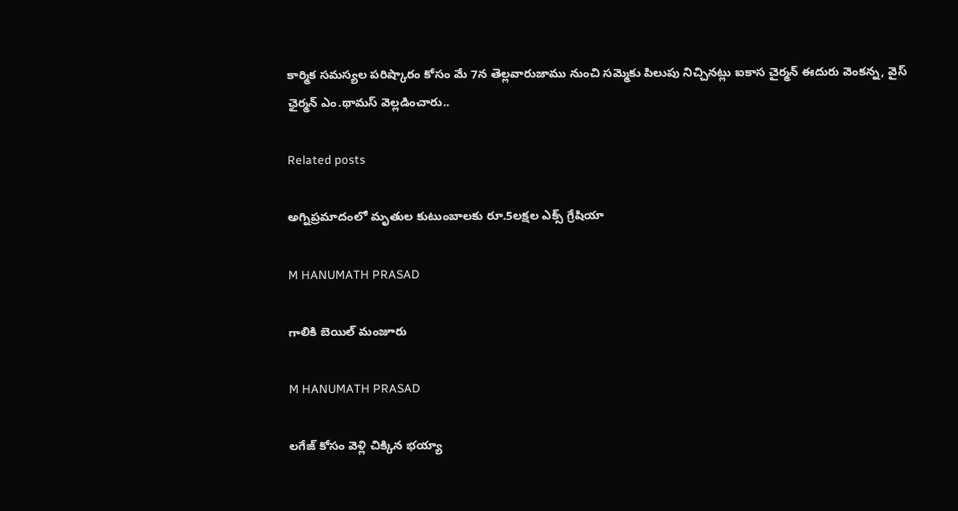కార్మిక సమస్యల పరిష్కారం కోసం మే 7న తెల్లవారుజాము నుంచి సమ్మెకు పిలుపు నిచ్చినట్లు ఐకాస చైర్మన్ ఈదురు వెంకన్న, వైస్ ఛైర్మన్ ఎం.థామస్ వెల్లడించారు..

Related posts

అగ్నిప్రమాదంలో మృతుల కుటుంబాలకు రూ.5లక్షల ఎక్స్ గ్రేషియా

M HANUMATH PRASAD

గాలికి బెయిల్ మంజూరు

M HANUMATH PRASAD

లగేజ్ కోసం వెళ్లి చిక్కిన భయ్యా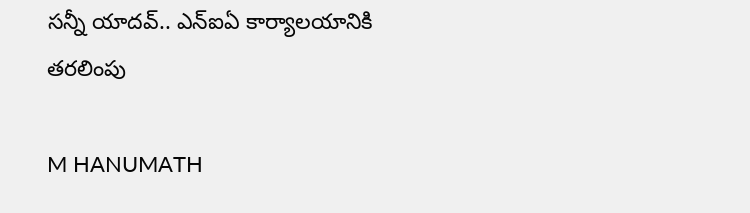సన్నీ యాదవ్.. ఎన్ఐఏ కార్యాలయానికి తరలింపు

M HANUMATH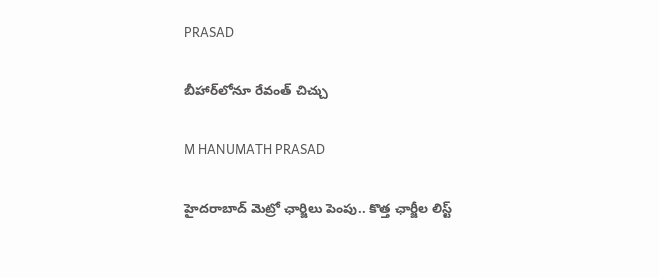PRASAD

బీహార్‌లోనూ రేవంత్‌ చిచ్చు

M HANUMATH PRASAD

హైదరాబాద్‌ మెట్రో ఛార్జిలు పెంపు.. కొత్త ఛార్జీల లిస్ట్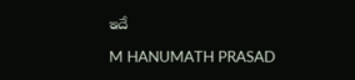ఇదే

M HANUMATH PRASAD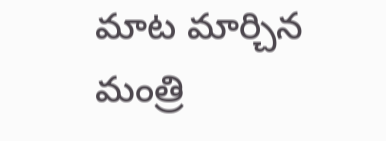మాట మార్చిన మంత్రి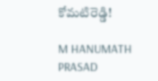కోమటిరెడ్డి!

M HANUMATH PRASAD